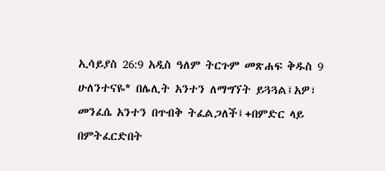ኢሳይያስ 26:9 አዲስ ዓለም ትርጉም መጽሐፍ ቅዱስ 9 ሁለንተናዬ* በሌሊት አንተን ለማግኘት ይጓጓል፤አዎ፣ መንፈሴ አንተን በጥብቅ ትፈልጋለች፤+በምድር ላይ በምትፈርድበት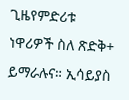ጊዜየምድሪቱ ነዋሪዎች ስለ ጽድቅ+ ይማራሉና። ኢሳይያስ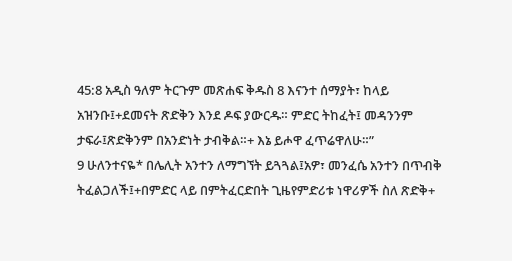45:8 አዲስ ዓለም ትርጉም መጽሐፍ ቅዱስ 8 እናንተ ሰማያት፣ ከላይ አዝንቡ፤+ደመናት ጽድቅን እንደ ዶፍ ያውርዱ። ምድር ትከፈት፤ መዳንንም ታፍራ፤ጽድቅንም በአንድነት ታብቅል።+ እኔ ይሖዋ ፈጥሬዋለሁ።”
9 ሁለንተናዬ* በሌሊት አንተን ለማግኘት ይጓጓል፤አዎ፣ መንፈሴ አንተን በጥብቅ ትፈልጋለች፤+በምድር ላይ በምትፈርድበት ጊዜየምድሪቱ ነዋሪዎች ስለ ጽድቅ+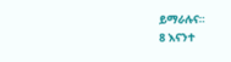ይማራሉና።
8 እናንተ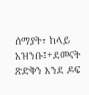ሰማያት፣ ከላይ አዝንቡ፤+ደመናት ጽድቅን እንደ ዶፍ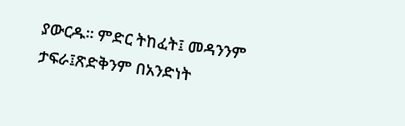ያውርዱ። ምድር ትከፈት፤ መዳንንም ታፍራ፤ጽድቅንም በአንድነት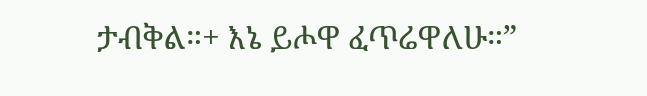ታብቅል።+ እኔ ይሖዋ ፈጥሬዋለሁ።”